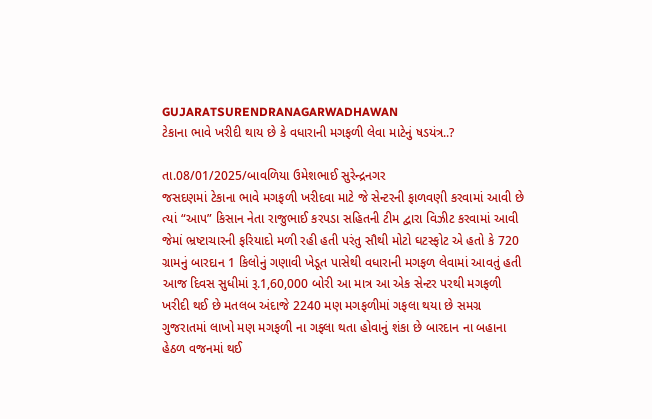GUJARATSURENDRANAGARWADHAWAN
ટેકાના ભાવે ખરીદી થાય છે કે વધારાની મગફળી લેવા માટેનું ષડયંત્ર..?

તા.08/01/2025/બાવળિયા ઉમેશભાઈ સુરેન્દ્રનગર
જસદણમાં ટેકાના ભાવે મગફળી ખરીદવા માટે જે સેન્ટરની ફાળવણી કરવામાં આવી છે ત્યાં “આપ” કિસાન નેતા રાજુભાઈ કરપડા સહિતની ટીમ દ્વારા વિઝીટ કરવામાં આવી જેમાં ભ્રષ્ટાચારની ફરિયાદો મળી રહી હતી પરંતુ સૌથી મોટો ઘટસ્ફોટ એ હતો કે 720 ગ્રામનું બારદાન 1 કિલોનું ગણાવી ખેડૂત પાસેથી વધારાની મગફળ લેવામાં આવતું હતી આજ દિવસ સુધીમાં રૂ.1,60,000 બોરી આ માત્ર આ એક સેન્ટર પરથી મગફળી ખરીદી થઈ છે મતલબ અંદાજે 2240 મણ મગફળીમાં ગફલા થયા છે સમગ્ર ગુજરાતમાં લાખો મણ મગફળી ના ગફ્લા થતા હોવાનું શંકા છે બારદાન ના બહાના હેઠળ વજનમાં થઈ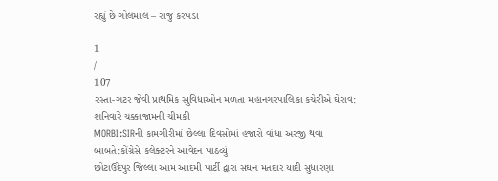રહ્યું છે ગોલમાલ – રાજુ કરપડા

1
/
107
રસ્તા-ગટર જેવી પ્રાથમિક સુવિધાઓન મળતા મહાનગરપાલિકા કચેરીએ ઘેરાવ: શનિવારે ચક્કાજામની ચીમકી
MORBI:SIRની કામગીરીમાં છેલ્લા દિવસોમાં હજારો વાંધા અરજી થવા બાબતે:કોંગ્રેસે કલેક્ટરને આવેદન પાઠવ્યું
છોટાઉદેપુર જિલ્લા આમ આદમી પાર્ટી દ્વારા સઘન મતદાર યાદી સુધારણા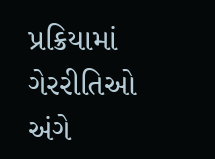પ્રક્રિયામાં ગેરરીતિઓ અંગે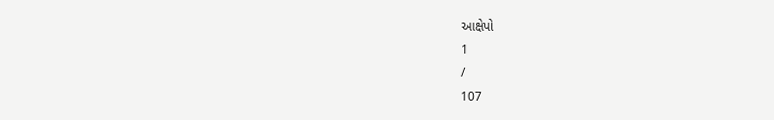આક્ષેપો
1
/
107